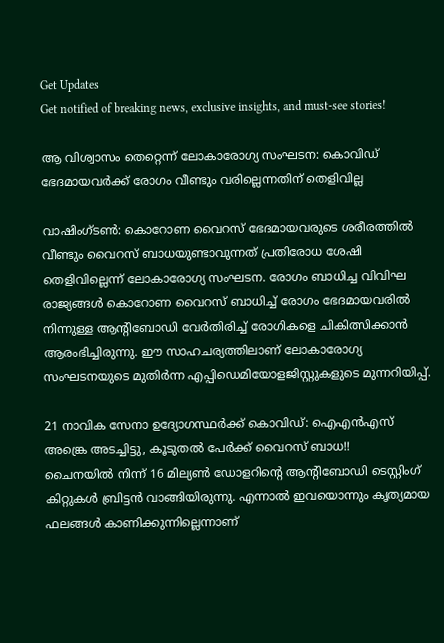Get Updates
Get notified of breaking news, exclusive insights, and must-see stories!

ആ വിശ്വാസം തെറ്റെന്ന് ലോകാരോഗ്യ സംഘടന: കൊവിഡ് ഭേദമായവർക്ക് രോഗം വീണ്ടും വരില്ലെന്നതിന് തെളിവില്ല

വാഷിംഗ്ടൺ: കൊറോണ വൈറസ് ഭേദമായവരുടെ ശരീരത്തിൽ വീണ്ടും വൈറസ് ബാധയുണ്ടാവുന്നത് പ്രതിരോധ ശേഷി തെളിവില്ലെന്ന് ലോകാരോഗ്യ സംഘടന. രോഗം ബാധിച്ച വിവിഘ രാജ്യങ്ങൾ കൊറോണ വൈറസ് ബാധിച്ച് രോഗം ഭേദമായവരിൽ നിന്നുള്ള ആന്റിബോഡി വേർതിരിച്ച് രോഗികളെ ചികിത്സിക്കാൻ ആരംഭിച്ചിരുന്നു. ഈ സാഹചര്യത്തിലാണ് ലോകാരോഗ്യ സംഘടനയുടെ മുതിർന്ന എപ്പിഡെമിയോളജിസ്റ്റുകളുടെ മുന്നറിയിപ്പ്.

21 നാവിക സേനാ ഉദ്യോഗസ്ഥർക്ക് കൊവിഡ്: ഐഎൻഎസ് അങ്ക്രെ അടച്ചിട്ടു, കൂടുതൽ പേർക്ക് വൈറസ് ബാധ!!
ചൈനയിൽ നിന്ന് 16 മില്യൺ ഡോളറിന്റെ ആന്റിബോഡി ടെസ്റ്റിംഗ് കിറ്റുകൾ ബ്രിട്ടൻ വാങ്ങിയിരുന്നു. എന്നാൽ ഇവയൊന്നും കൃത്യമായ ഫലങ്ങൾ കാണിക്കുന്നില്ലെന്നാണ്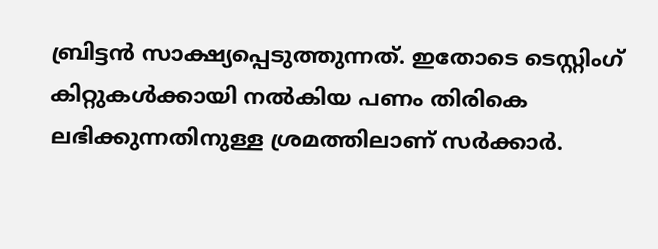ബ്രിട്ടൻ സാക്ഷ്യപ്പെടുത്തുന്നത്. ഇതോടെ ടെസ്റ്റിംഗ് കിറ്റുകൾക്കായി നൽകിയ പണം തിരികെ ലഭിക്കുന്നതിനുള്ള ശ്രമത്തിലാണ് സർക്കാർ.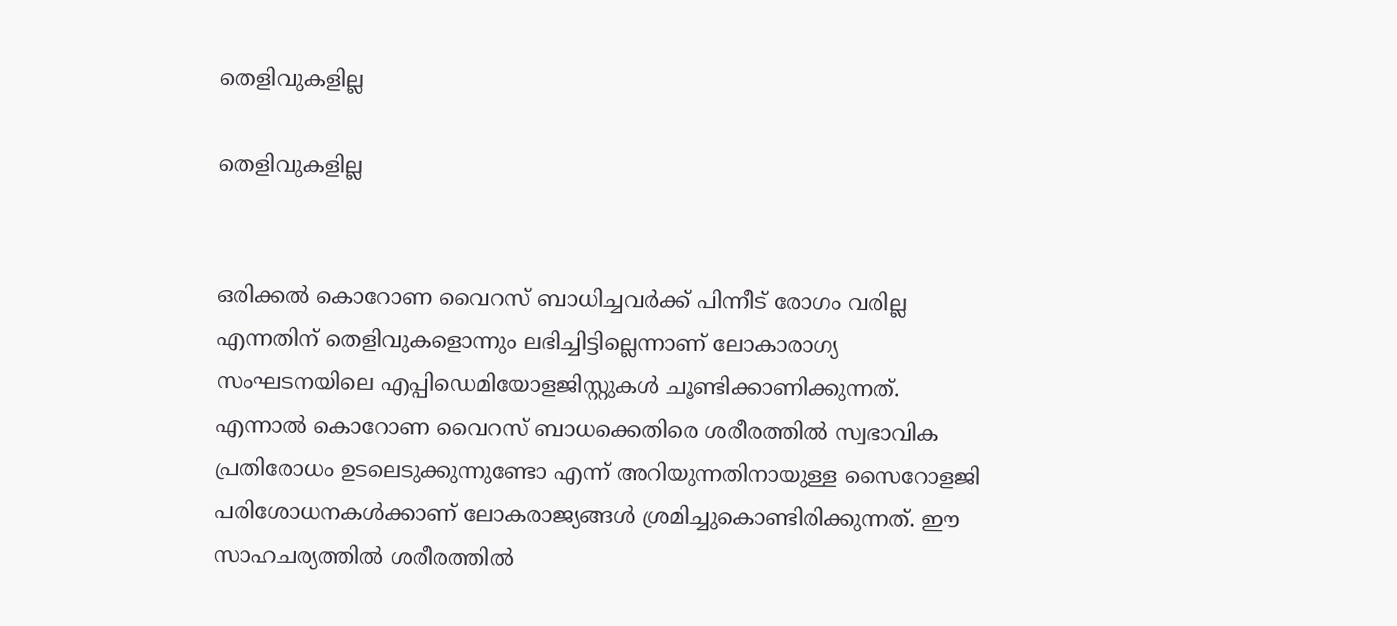തെളിവുകളില്ല

തെളിവുകളില്ല


ഒരിക്കൽ കൊറോണ വൈറസ് ബാധിച്ചവർക്ക് പിന്നീട് രോഗം വരില്ല എന്നതിന് തെളിവുകളൊന്നും ലഭിച്ചിട്ടില്ലെന്നാണ് ലോകാരാഗ്യ സംഘടനയിലെ എപ്പിഡെമിയോളജിസ്റ്റുകൾ ചൂണ്ടിക്കാണിക്കുന്നത്. എന്നാൽ കൊറോണ വൈറസ് ബാധക്കെതിരെ ശരീരത്തിൽ സ്വഭാവിക പ്രതിരോധം ഉടലെടുക്കുന്നുണ്ടോ എന്ന് അറിയുന്നതിനായുള്ള സൈറോളജി പരിശോധനകൾക്കാണ് ലോകരാജ്യങ്ങൾ ശ്രമിച്ചുകൊണ്ടിരിക്കുന്നത്. ഈ സാഹചര്യത്തിൽ ശരീരത്തിൽ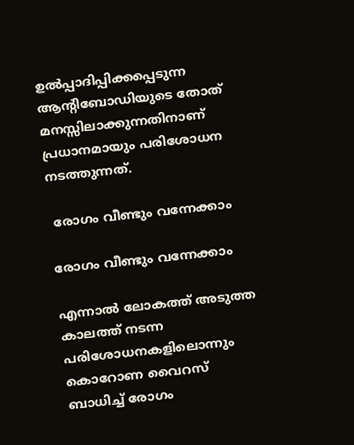ഉൽപ്പാദിപ്പിക്കപ്പെടുന്ന ആന്റിബോഡിയുടെ തോത് മനസ്സിലാക്കുന്നതിനാണ് പ്രധാനമായും പരിശോധന നടത്തുന്നത്.

 രോഗം വീണ്ടും വന്നേക്കാം

രോഗം വീണ്ടും വന്നേക്കാം

എന്നാൽ ലോകത്ത് അടുത്ത കാലത്ത് നടന്ന പരിശോധനകളിലൊന്നും കൊറോണ വൈറസ് ബാധിച്ച് രോഗം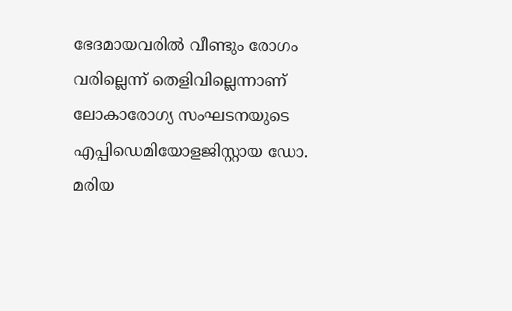ഭേദമായവരിൽ വീണ്ടും രോഗം വരില്ലെന്ന് തെളിവില്ലെന്നാണ് ലോകാരോഗ്യ സംഘടനയുടെ എപ്പിഡെമിയോളജിസ്റ്റായ ഡോ. മരിയ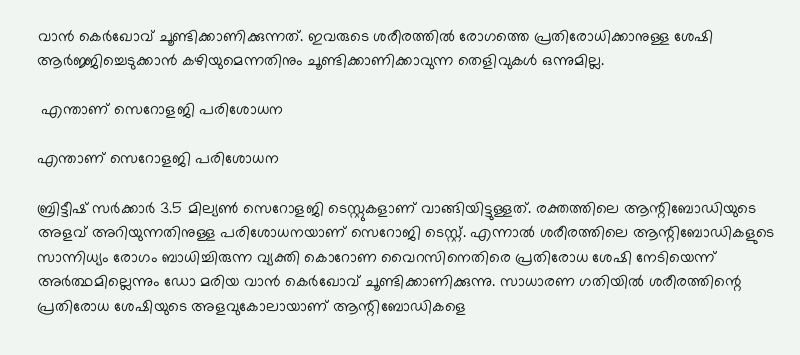വാൻ കെർഖോവ് ചൂണ്ടിക്കാണിക്കുന്നത്. ഇവരുടെ ശരീരത്തിൽ രോഗത്തെ പ്രതിരോധിക്കാനുള്ള ശേഷി ആർജ്ജിച്ചെടുക്കാൻ കഴിയുമെന്നതിനും ചൂണ്ടിക്കാണിക്കാവുന്ന തെളിവുകൾ ഒന്നുമില്ല.

 എന്താണ് സെറോളജി പരിശോധന

എന്താണ് സെറോളജി പരിശോധന

ബ്രിട്ടീഷ് സർക്കാർ 3.5 മില്യൺ സെറോളജി ടെസ്റ്റുകളാണ് വാങ്ങിയിട്ടുള്ളത്. രക്തത്തിലെ ആന്റിബോഡിയുടെ അളവ് അറിയുന്നതിനുള്ള പരിശോധനയാണ് സെറോജി ടെസ്റ്റ്. എന്നാൽ ശരീരത്തിലെ ആന്റിബോഡികളുടെ സാന്നിധ്യം രോഗം ബാധിച്ചിരുന്ന വ്യക്തി കൊറോണ വൈറസിനെതിരെ പ്രതിരോധ ശേഷി നേടിയെന്ന് അർത്ഥമില്ലെന്നും ഡോ മരിയ വാൻ കെർഖോവ് ചൂണ്ടിക്കാണിക്കുന്നു. സാധാരണ ഗതിയിൽ ശരീരത്തിന്റെ പ്രതിരോധ ശേഷിയുടെ അളവുകോലായാണ് ആന്റിബോഡികളെ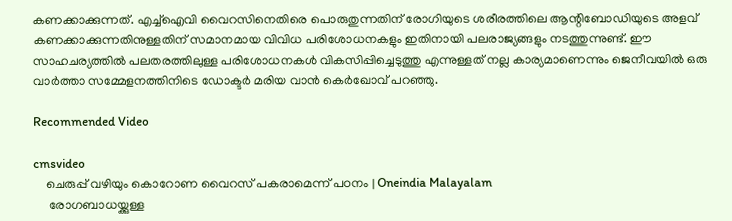കണക്കാക്കുന്നത്. എച്ച്ഐവി വൈറസിനെതിരെ പൊരുതുന്നതിന് രോഗിയുടെ ശരീരത്തിലെ ആന്റിബോഡിയുടെ അളവ് കണക്കാക്കുന്നതിനുള്ളതിന് സമാനമായ വിവിധ പരിശോധനകളും ഇതിനായി പലരാജ്യങ്ങളും നടത്തുന്നുണ്ട്. ഈ സാഹചര്യത്തിൽ പലതരത്തിലുള്ള പരിശോധനകൾ വികസിപ്പിച്ചെടുത്തു എന്നുള്ളത് നല്ല കാര്യമാണെന്നും ജെനീവയിൽ ഒരു വാർത്താ സമ്മേളനത്തിനിടെ ഡോക്ടർ മരിയ വാൻ കെർഖോവ് പറഞ്ഞു.

Recommended Video

cmsvideo
    ചെരുപ്പ് വഴിയും കൊറോണ വൈറസ് പകരാമെന്ന് പഠനം | Oneindia Malayalam
     രോഗബാധയ്ക്കുള്ള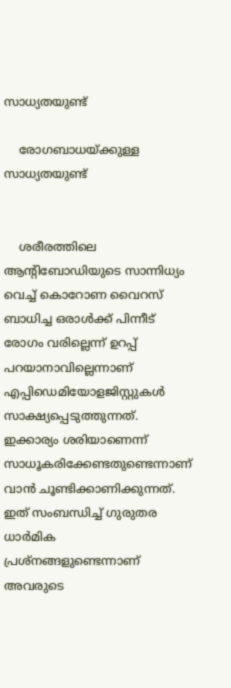സാധ്യതയുണ്ട്

    രോഗബാധയ്ക്കുള്ള സാധ്യതയുണ്ട്


    ശരീരത്തിലെ ആന്റിബോഡിയുടെ സാന്നിധ്യം വെച്ച് കൊറോണ വൈറസ് ബാധിച്ച ഒരാൾക്ക് പിന്നീട് രോഗം വരില്ലെന്ന് ഉറപ്പ് പറയാനാവില്ലെന്നാണ് എപ്പിഡെമിയോളജിസ്റ്റുകൾ സാക്ഷ്യപ്പെടുത്തുന്നത്. ഇക്കാര്യം ശരിയാണെന്ന് സാധൂകരിക്കേണ്ടതുണ്ടെന്നാണ് വാൻ ചൂണ്ടിക്കാണിക്കുന്നത്. ഇത് സംബന്ധിച്ച് ഗുരുതര ധാർമിക പ്രശ്നങ്ങളുണ്ടെന്നാണ് അവരുടെ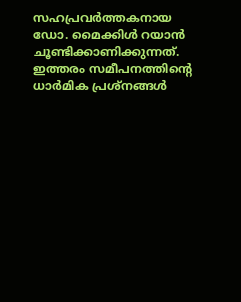സഹപ്രവർത്തകനായ ഡോ. മൈക്കിൾ റയാൻ ചൂണ്ടിക്കാണിക്കുന്നത്. ഇത്തരം സമീപനത്തിന്റെ ധാർമിക പ്രശ്നങ്ങൾ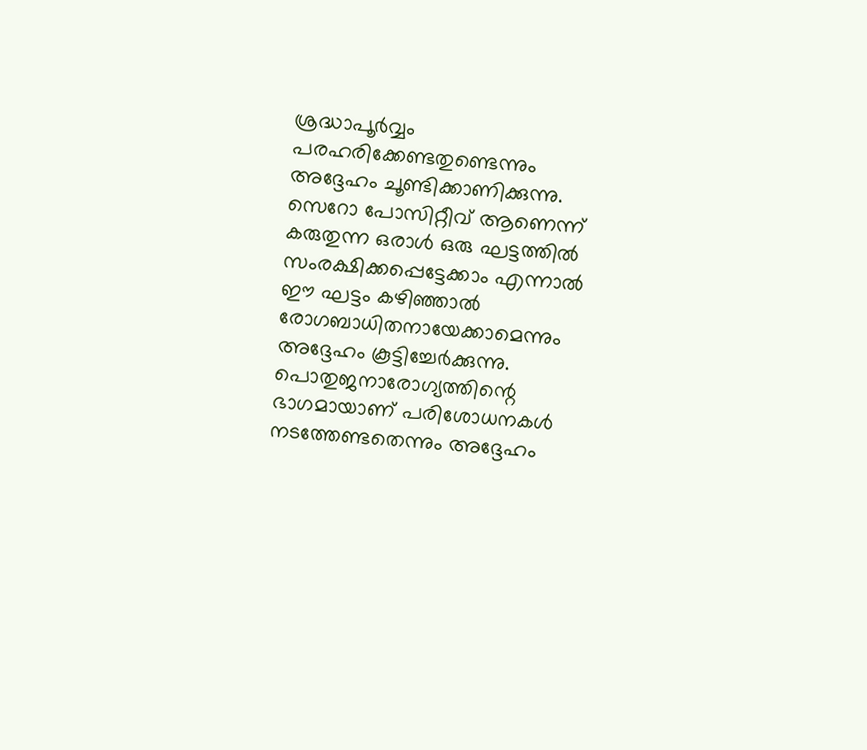ശ്രദ്ധാപൂർവ്വം പരഹരിക്കേണ്ടതുണ്ടെന്നും അദ്ദേഹം ചൂണ്ടിക്കാണിക്കുന്നു. സെറോ പോസിറ്റീവ് ആണെന്ന് കരുതുന്ന ഒരാൾ ഒരു ഘട്ടത്തിൽ സംരക്ഷിക്കപ്പെട്ടേക്കാം എന്നാൽ ഈ ഘട്ടം കഴിഞ്ഞാൽ രോഗബാധിതനായേക്കാമെന്നും അദ്ദേഹം കൂട്ടിച്ചേർക്കുന്നു. പൊതുജനാരോഗ്യത്തിന്റെ ഭാഗമായാണ് പരിശോധനകൾ നടത്തേണ്ടതെന്നും അദ്ദേഹം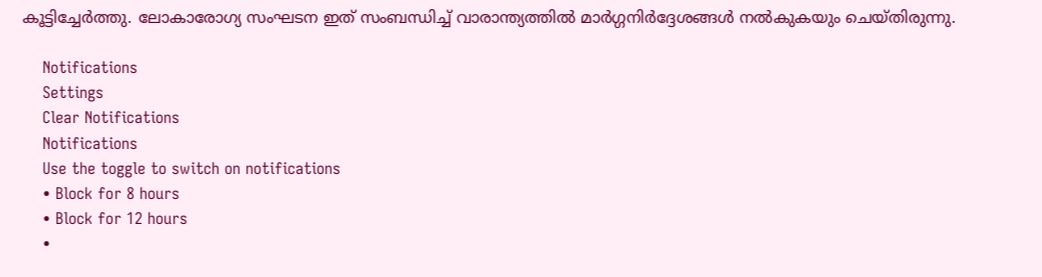കൂട്ടിച്ചേർത്തു. ലോകാരോഗ്യ സംഘടന ഇത് സംബന്ധിച്ച് വാരാന്ത്യത്തിൽ മാർഗ്ഗനിർദ്ദേശങ്ങൾ നൽകുകയും ചെയ്തിരുന്നു.

    Notifications
    Settings
    Clear Notifications
    Notifications
    Use the toggle to switch on notifications
    • Block for 8 hours
    • Block for 12 hours
    •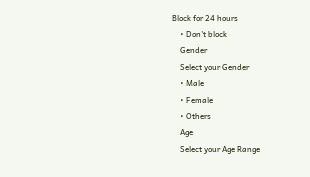Block for 24 hours
    • Don't block
    Gender
    Select your Gender
    • Male
    • Female
    • Others
    Age
    Select your Age Range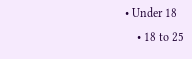• Under 18
    • 18 to 25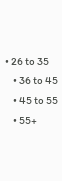• 26 to 35
    • 36 to 45
    • 45 to 55
    • 55+